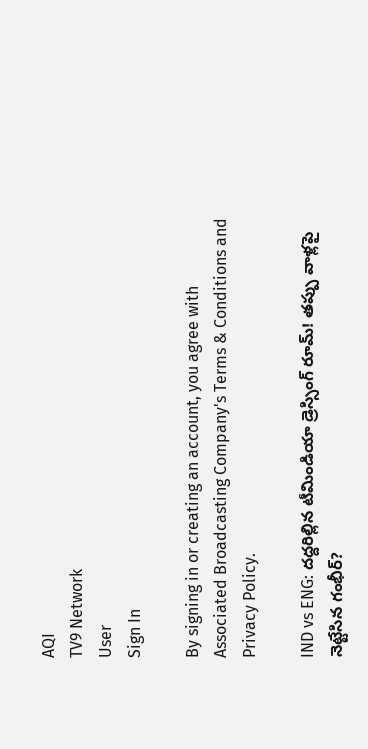AQI
TV9 Network
User
Sign In

By signing in or creating an account, you agree with Associated Broadcasting Company's Terms & Conditions and Privacy Policy.

IND vs ENG: దద్దరిల్లిన టీమిండియా డ్రెస్సింగ్ రూమ్! తప్పు వాళ్లపై నెట్టేసిన గంభీర్?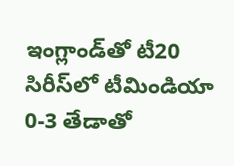ఇంగ్లాండ్‌తో టీ20 సిరీస్‌లో టీమిండియా 0-3 తేడాతో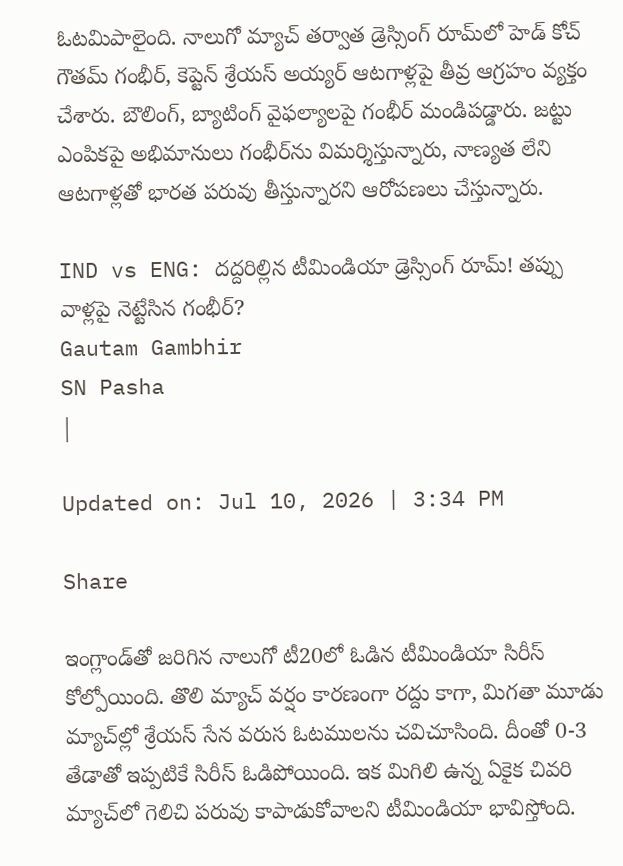ఓటమిపాలైంది. నాలుగో మ్యాచ్ తర్వాత డ్రెస్సింగ్ రూమ్‌లో హెడ్ కోచ్ గౌతమ్ గంభీర్, కెప్టెన్ శ్రేయస్ అయ్యర్ ఆటగాళ్లపై తీవ్ర ఆగ్రహం వ్యక్తం చేశారు. బౌలింగ్, బ్యాటింగ్ వైఫల్యాలపై గంభీర్ మండిపడ్డారు. జట్టు ఎంపికపై అభిమానులు గంభీర్‌ను విమర్శిస్తున్నారు, నాణ్యత లేని ఆటగాళ్లతో భారత పరువు తీస్తున్నారని ఆరోపణలు చేస్తున్నారు.

IND vs ENG: దద్దరిల్లిన టీమిండియా డ్రెస్సింగ్ రూమ్! తప్పు వాళ్లపై నెట్టేసిన గంభీర్?
Gautam Gambhir
SN Pasha
|

Updated on: Jul 10, 2026 | 3:34 PM

Share

ఇంగ్లాండ్‌తో జరిగిన నాలుగో టీ20లో ఓడిన టీమిండియా సిరీస్ కోల్పోయింది. తొలి మ్యాచ్ వర్షం కారణంగా రద్దు కాగా, మిగతా మూడు మ్యాచ్‌ల్లో శ్రేయస్ సేన వరుస ఓటములను చవిచూసింది. దీంతో 0-3 తేడాతో ఇప్పటికే సిరీస్ ఓడిపోయింది. ఇక మిగిలి ఉన్న ఏకైక చివరి మ్యాచ్‌లో గెలిచి పరువు కాపాడుకోవాలని టీమిండియా భావిస్తోంది.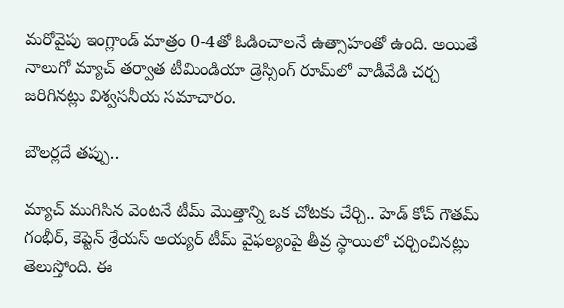మరోవైపు ఇంగ్లాండ్ మాత్రం 0-4తో ఓడించాలనే ఉత్సాహంతో ఉంది. అయితే నాలుగో మ్యాచ్ తర్వాత టీమిండియా డ్రెస్సింగ్ రూమ్‌లో వాడీవేడి చర్చ జరిగినట్లు విశ్వసనీయ సమాచారం.

బౌలర్లదే తప్పు..

మ్యాచ్ ముగిసిన వెంటనే టీమ్ మొత్తాన్ని ఒక చోటకు చేర్చి.. హెడ్ కోచ్ గౌతమ్ గంభీర్, కెప్టెన్ శ్రేయస్ అయ్యర్ టీమ్ వైఫల్యంపై తీవ్ర స్థాయిలో చర్చించినట్లు తెలుస్తోంది. ఈ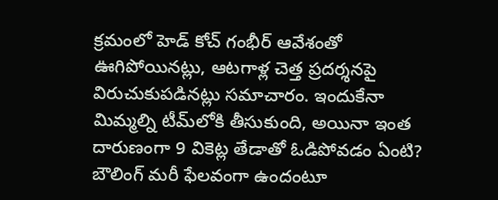క్రమంలో హెడ్ కోచ్ గంభీర్ ఆవేశంతో ఊగిపోయినట్లు, ఆటగాళ్ల చెత్త ప్రదర్శనపై విరుచుకుపడినట్లు సమాచారం. ఇందుకేనా మిమ్మల్ని టీమ్‌లోకి తీసుకుంది, అయినా ఇంత దారుణంగా 9 వికెట్ల తేడాతో ఓడిపోవడం ఏంటి? బౌలింగ్ మరీ ఫేలవంగా ఉందంటూ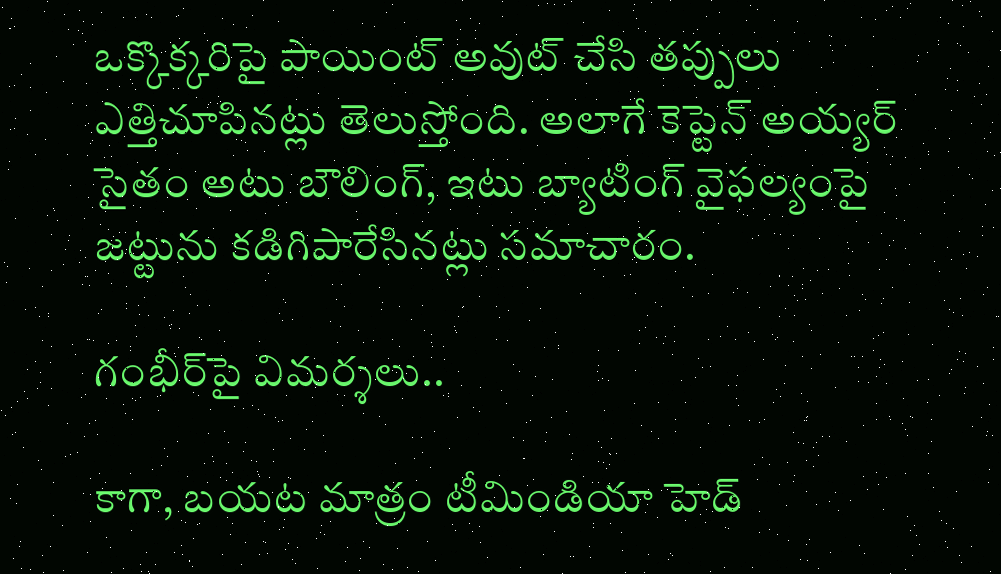ఒక్కొక్కరిపై పాయింట్ అవుట్ చేసి తప్పులు ఎత్తిచూపినట్లు తెలుస్తోంది. అలాగే కెప్టెన్ అయ్యర్ సైతం అటు బౌలింగ్, ఇటు బ్యాటింగ్ వైఫల్యంపై జట్టును కడిగిపారేసినట్లు సమాచారం.

గంభీర్‌పై విమర్శలు..

కాగా, బయట మాత్రం టీమిండియా హెడ్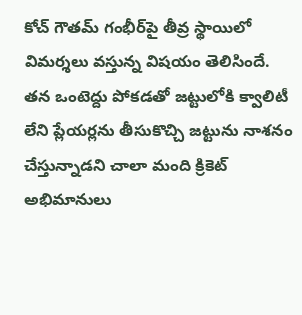కోచ్ గౌతమ్ గంభీర్‌పై తీవ్ర స్థాయిలో విమర్శలు వస్తున్న విషయం తెలిసిందే. తన ఒంటెద్దు పోకడతో జట్టులోకి క్వాలిటీ లేని ప్లేయర్లను తీసుకొచ్చి జట్టును నాశనం చేస్తున్నాడని చాలా మంది క్రికెట్ అభిమానులు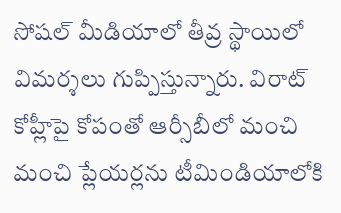సోషల్ మీడియాలో తీవ్ర స్థాయిలో విమర్శలు గుప్పిస్తున్నారు. విరాట్ కోహ్లీపై కోపంతో ఆర్సీబీలో మంచి మంచి ప్లేయర్లను టీమిండియాలోకి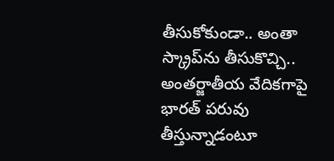తీసుకోకుండా.. అంతా స్క్రాప్‌ను తీసుకొచ్చి.. అంతర్జాతీయ వేదికగాపై భారత్ పరువు తీస్తున్నాడంటూ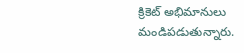క్రికెట్ అభిమానులు మండిపడుతున్నారు.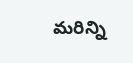మరిన్ని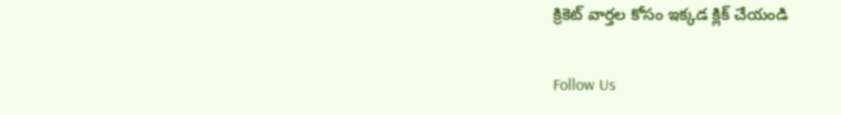క్రికెట్ వార్తల కోసం ఇక్కడ క్లిక్ చేయండి

Follow Us